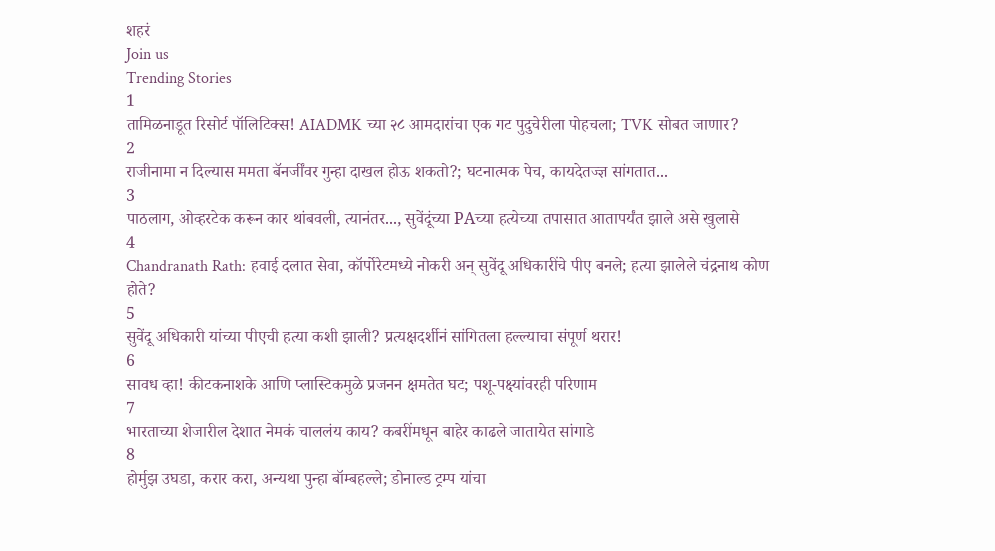शहरं
Join us
Trending Stories
1
तामिळनाडूत रिसोर्ट पॉलिटिक्स! AIADMK च्या २८ आमदारांचा एक गट पुदुचेरीला पोहचला; TVK सोबत जाणार?
2
राजीनामा न दिल्यास ममता बॅनर्जींवर गुन्हा दाखल होऊ शकतो?; घटनात्मक पेच, कायदेतज्ज्ञ सांगतात...
3
पाठलाग, ओव्हरटेक करून कार थांबवली, त्यानंतर..., सुवेंदूंच्या PAच्या हत्येच्या तपासात आतापर्यंत झाले असे खुलासे
4
Chandranath Rath: हवाई दलात सेवा, कॉर्पोरेटमध्ये नोकरी अन् सुवेंदू अधिकारींचे पीए बनले; हत्या झालेले चंद्रनाथ कोण होते?
5
सुवेंदू अधिकारी यांच्या पीएची हत्या कशी झाली? प्रत्यक्षदर्शीनं सांगितला हल्ल्याचा संपूर्ण थरार!
6
सावध व्हा! कीटकनाशके आणि प्लास्टिकमुळे प्रजनन क्षमतेत घट; पशू-पक्ष्यांवरही परिणाम
7
भारताच्या शेजारील देशात नेमकं चाललंय काय? कबरींमधून बाहेर काढले जातायेत सांगाडे
8
होर्मुझ उघडा, करार करा, अन्यथा पुन्हा बॉम्बहल्ले; डोनाल्ड ट्रम्प यांचा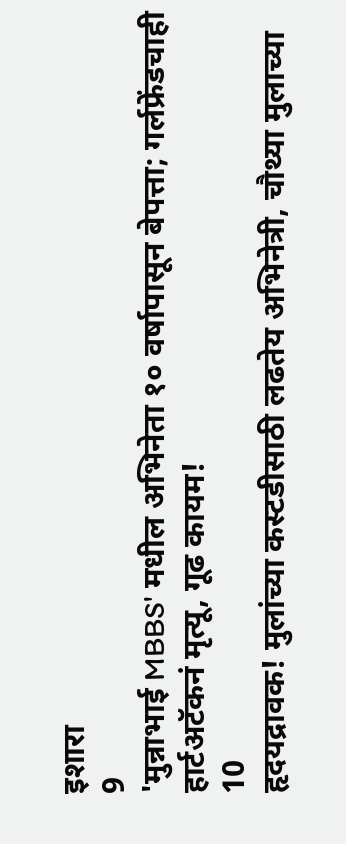इशारा
9
'मुन्नाभाई MBBS' मधील अभिनेता १० वर्षापासून बेपत्ता; गर्लफ्रेंडचाही हार्टअटॅकनं मृत्यू, गूढ कायम!
10
हृदयद्रावक! मुलांच्या कस्टडीसाठी लढतेय अभिनेत्री, चौथ्या मुलाच्या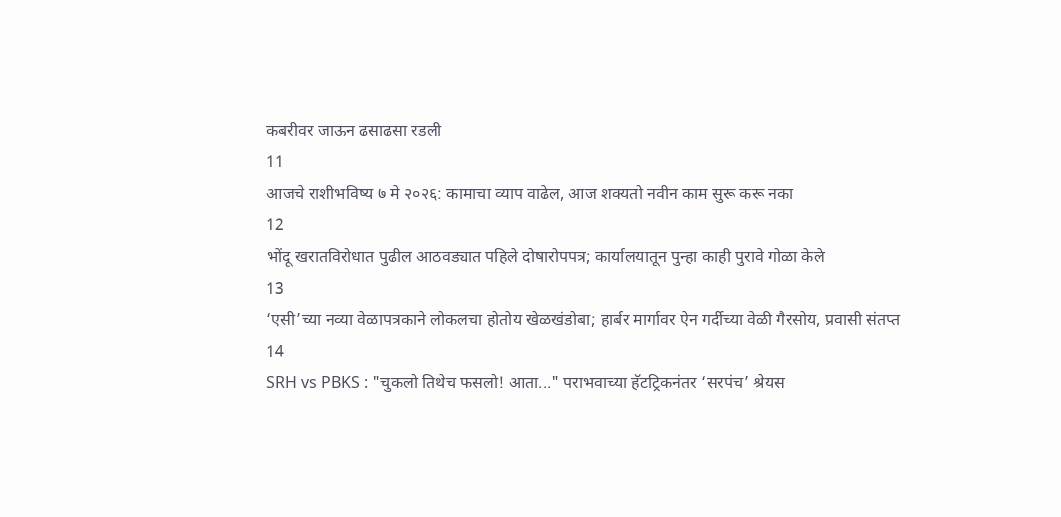कबरीवर जाऊन ढसाढसा रडली
11
आजचे राशीभविष्य ७ मे २०२६: कामाचा व्याप वाढेल, आज शक्यतो नवीन काम सुरू करू नका
12
भोंदू खरातविरोधात पुढील आठवड्यात पहिले दोषारोपपत्र; कार्यालयातून पुन्हा काही पुरावे गोळा केले
13
‘एसी’च्या नव्या वेळापत्रकाने लोकलचा होतोय खेळखंडोबा; हार्बर मार्गावर ऐन गर्दीच्या वेळी गैरसोय, प्रवासी संतप्त
14
SRH vs PBKS : "चुकलो तिथेच फसलो! आता..." पराभवाच्या हॅटट्रिकनंतर ‘सरपंच’ श्रेयस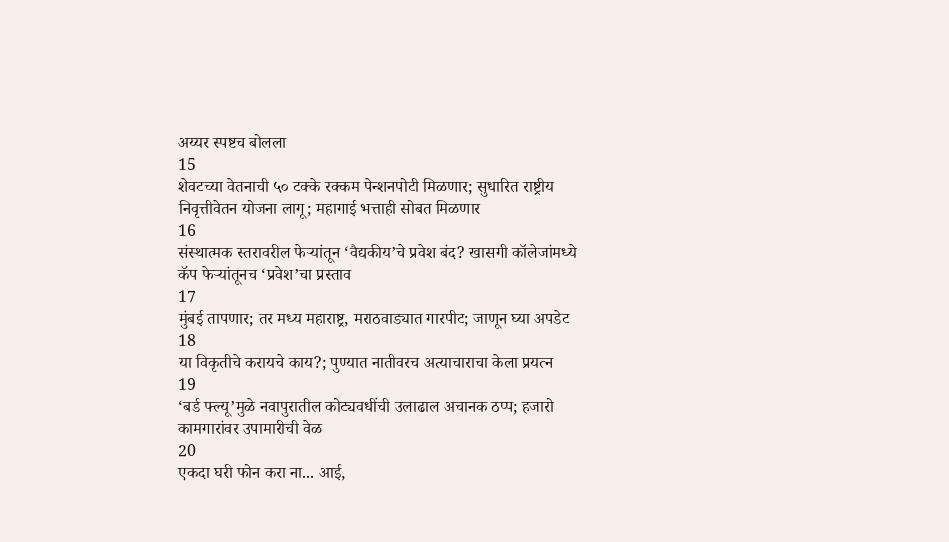अय्यर स्पष्टच बोलला
15
शेवटच्या वेतनाची ५० टक्के रक्कम पेन्शनपोटी मिळणार; सुधारित राष्ट्रीय निवृत्तीवेतन योजना लागू; महागाई भत्ताही सोबत मिळणार
16
संस्थात्मक स्तरावरील फेऱ्यांतून ‘वैद्यकीय’चे प्रवेश बंद? खासगी कॉलेजांमध्ये कॅप फेऱ्यांतूनच ‘प्रवेश’चा प्रस्ताव
17
मुंबई तापणार; तर मध्य महाराष्ट्र, मराठवाड्यात गारपीट; जाणून घ्या अपडेट
18
या विकृतीचे करायचे काय?; पुण्यात नातीवरच अत्याचाराचा केला प्रयत्न
19
‘बर्ड फ्ल्यू’मुळे नवापुरातील कोट्यवधींची उलाढाल अचानक ठप्प; हजारो कामगारांवर उपामारीची वेळ
20
एकदा घरी फोन करा ना... आई,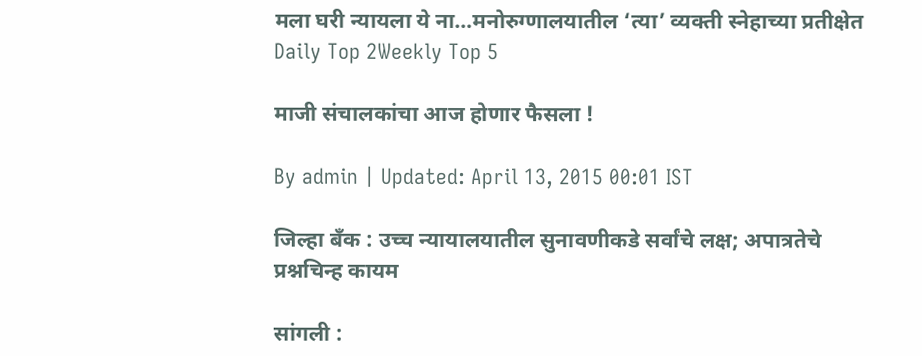मला घरी न्यायला ये ना…मनोरुग्णालयातील ‘त्या’ व्यक्ती स्नेहाच्या प्रतीक्षेत
Daily Top 2Weekly Top 5

माजी संचालकांचा आज होणार फैसला !

By admin | Updated: April 13, 2015 00:01 IST

जिल्हा बँक : उच्च न्यायालयातील सुनावणीकडे सर्वांचे लक्ष; अपात्रतेचे प्रश्नचिन्ह कायम

सांगली :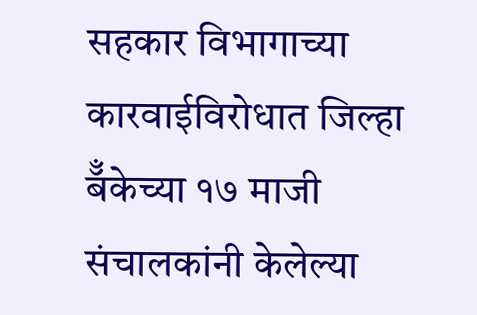सहकार विभागाच्या कारवाईविरोधात जिल्हा बॅँकेच्या १७ माजी संचालकांनी केलेल्या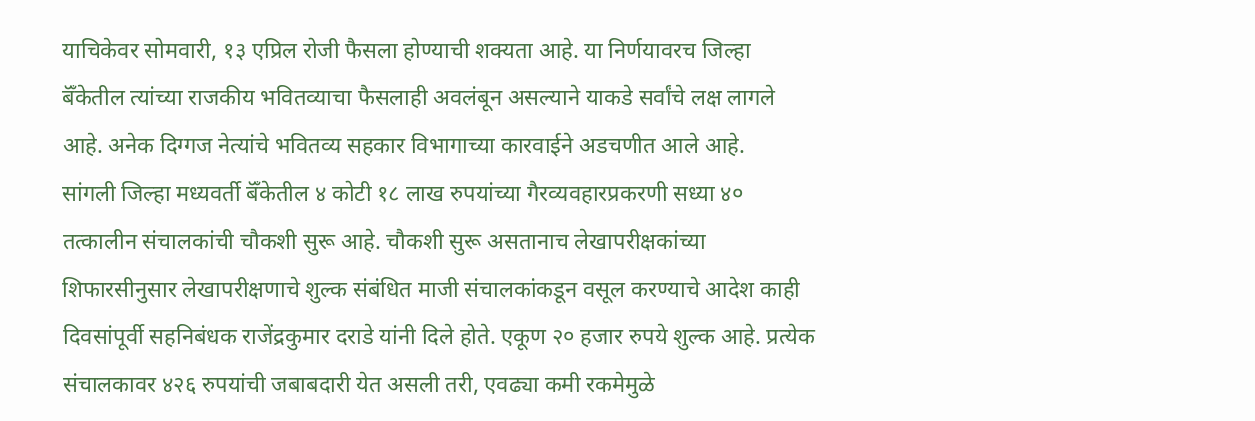याचिकेवर सोमवारी, १३ एप्रिल रोजी फैसला होण्याची शक्यता आहे. या निर्णयावरच जिल्हा बॅँकेतील त्यांच्या राजकीय भवितव्याचा फैसलाही अवलंबून असल्याने याकडे सर्वांचे लक्ष लागले आहे. अनेक दिग्गज नेत्यांचे भवितव्य सहकार विभागाच्या कारवाईने अडचणीत आले आहे.
सांगली जिल्हा मध्यवर्ती बॅँकेतील ४ कोटी १८ लाख रुपयांच्या गैरव्यवहारप्रकरणी सध्या ४० तत्कालीन संचालकांची चौकशी सुरू आहे. चौकशी सुरू असतानाच लेखापरीक्षकांच्या शिफारसीनुसार लेखापरीक्षणाचे शुल्क संबंधित माजी संचालकांकडून वसूल करण्याचे आदेश काही दिवसांपूर्वी सहनिबंधक राजेंद्रकुमार दराडे यांनी दिले होते. एकूण २० हजार रुपये शुल्क आहे. प्रत्येक संचालकावर ४२६ रुपयांची जबाबदारी येत असली तरी, एवढ्या कमी रकमेमुळे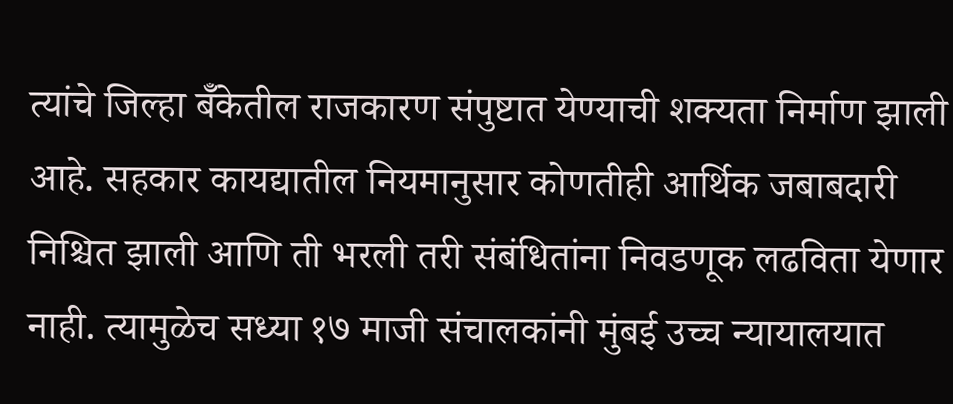त्यांचे जिल्हा बॅँकेतील राजकारण संपुष्टात येण्याची शक्यता निर्माण झाली आहे. सहकार कायद्यातील नियमानुसार कोणतीही आर्थिक जबाबदारी निश्चित झाली आणि ती भरली तरी संबंधितांना निवडणूक लढविता येणार नाही. त्यामुळेच सध्या १७ माजी संचालकांनी मुंबई उच्च न्यायालयात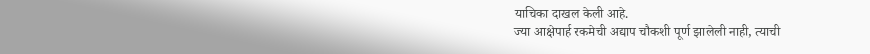याचिका दाखल केली आहे.
ज्या आक्षेपार्ह रकमेची अद्याप चौकशी पूर्ण झालेली नाही, त्याची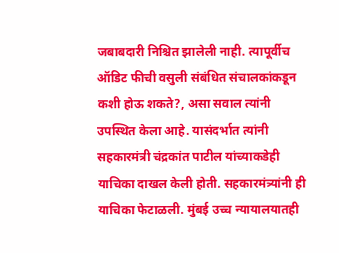जबाबदारी निश्चित झालेली नाही. त्यापूर्वीच ऑडिट फीची वसुली संबंधित संचालकांकडून कशी होऊ शकते?, असा सवाल त्यांनी उपस्थित केला आहे. यासंदर्भात त्यांनी सहकारमंत्री चंद्रकांत पाटील यांच्याकडेही याचिका दाखल केली होती. सहकारमंत्र्यांनी ही याचिका फेटाळली. मुंबई उच्च न्यायालयातही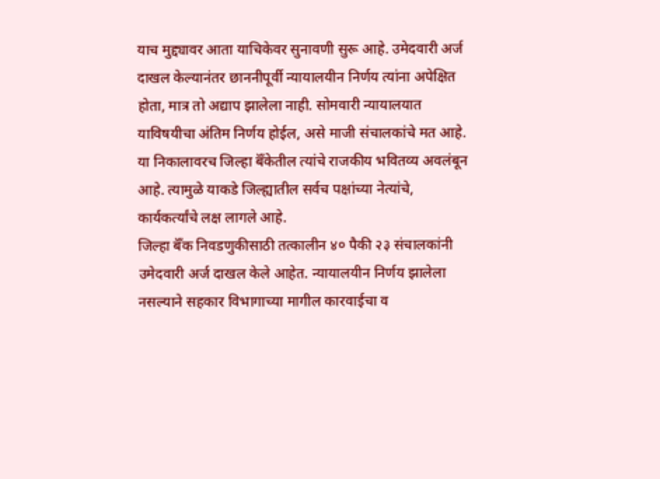याच मुद्द्यावर आता याचिकेवर सुनावणी सुरू आहे. उमेदवारी अर्ज दाखल केल्यानंतर छाननीपूर्वी न्यायालयीन निर्णय त्यांना अपेक्षित होता, मात्र तो अद्याप झालेला नाही. सोमवारी न्यायालयात याविषयीचा अंतिम निर्णय होईल, असे माजी संचालकांचे मत आहे. या निकालावरच जिल्हा बॅँकेतील त्यांचे राजकीय भवितव्य अवलंबून आहे. त्यामुळे याकडे जिल्ह्यातील सर्वच पक्षांच्या नेत्यांचे, कार्यकर्त्यांचे लक्ष लागले आहे.
जिल्हा बॅँक निवडणुकीसाठी तत्कालीन ४० पैकी २३ संचालकांनी उमेदवारी अर्ज दाखल केले आहेत. न्यायालयीन निर्णय झालेला नसल्याने सहकार विभागाच्या मागील कारवाईचा व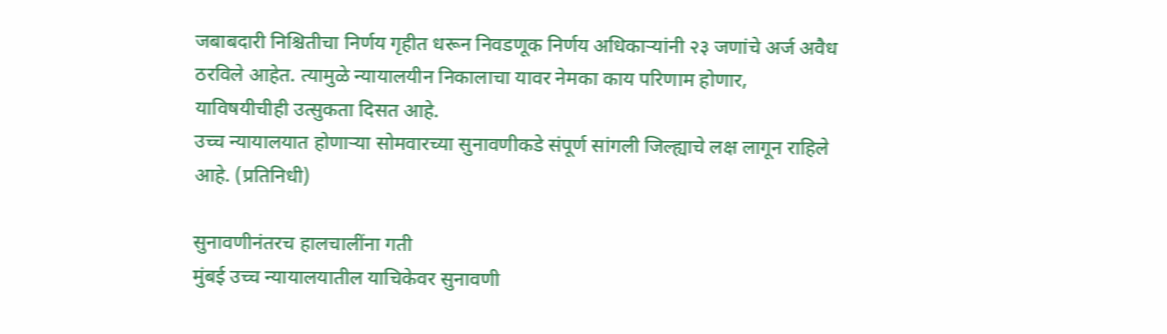जबाबदारी निश्चितीचा निर्णय गृहीत धरून निवडणूक निर्णय अधिकाऱ्यांनी २३ जणांचे अर्ज अवैध ठरविले आहेत. त्यामुळे न्यायालयीन निकालाचा यावर नेमका काय परिणाम होणार, याविषयीचीही उत्सुकता दिसत आहे.
उच्च न्यायालयात होणाऱ्या सोमवारच्या सुनावणीकडे संपूर्ण सांगली जिल्ह्याचे लक्ष लागून राहिले आहे. (प्रतिनिधी)

सुनावणीनंतरच हालचालींना गती
मुंबई उच्च न्यायालयातील याचिकेवर सुनावणी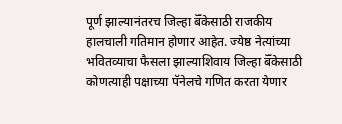पूर्ण झाल्यानंतरच जिल्हा बॅँकेसाठी राजकीय हालचाली गतिमान होणार आहेत. ज्येष्ठ नेत्यांच्या भवितव्याचा फैसला झाल्याशिवाय जिल्हा बॅँकेसाठी कोणत्याही पक्षाच्या पॅनेलचे गणित करता येणार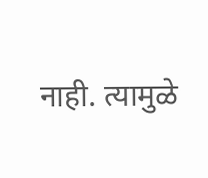नाही. त्यामुळे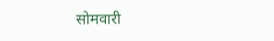सोमवारी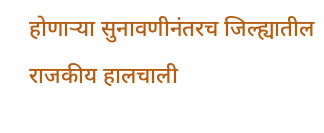होणाऱ्या सुनावणीनंतरच जिल्ह्यातील राजकीय हालचाली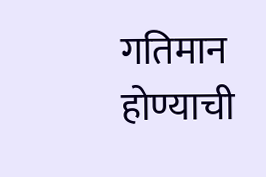गतिमान होण्याची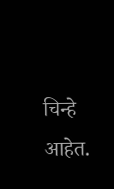चिन्हे आहेत.